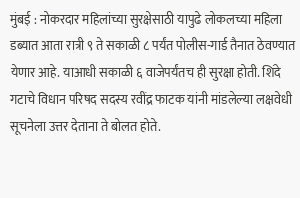मुंबई : नोकरदार महिलांच्या सुरक्षेसाठी यापुढे लोकलच्या महिला डब्यात आता रात्री ९ ते सकाळी ८ पर्यंत पोलीस-गार्ड तैनात ठेवण्यात येणार आहे. याआधी सकाळी ६ वाजेपर्यंतच ही सुरक्षा होती. शिंदे गटाचे विधान परिषद सदस्य रवींद्र फाटक यांनी मांडलेल्या लक्षवेधी सूचनेला उत्तर देताना ते बोलत होते.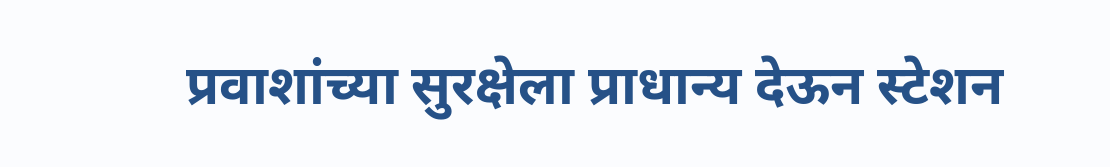प्रवाशांच्या सुरक्षेला प्राधान्य देऊन स्टेशन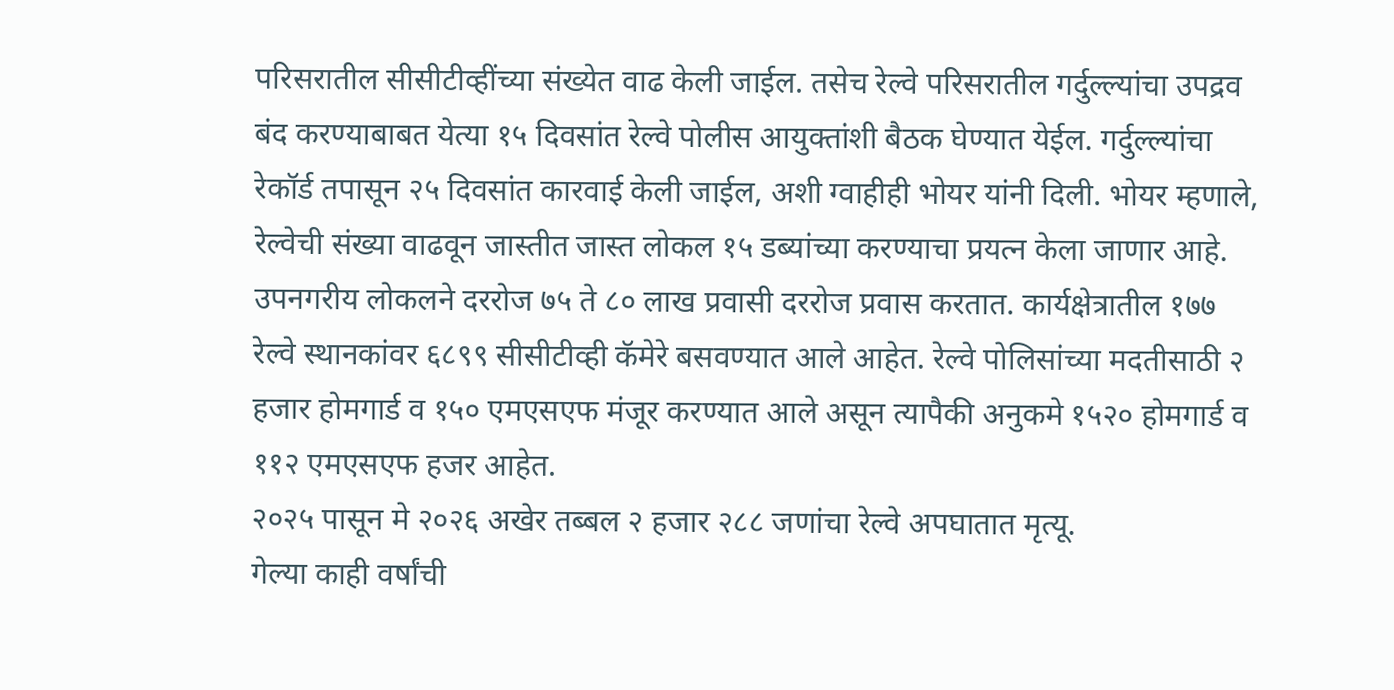परिसरातील सीसीटीव्हींच्या संख्येत वाढ केली जाईल. तसेच रेल्वे परिसरातील गर्दुल्ल्यांचा उपद्रव बंद करण्याबाबत येत्या १५ दिवसांत रेल्वे पोलीस आयुक्तांशी बैठक घेण्यात येईल. गर्दुल्ल्यांचा रेकॉर्ड तपासून २५ दिवसांत कारवाई केली जाईल, अशी ग्वाहीही भोयर यांनी दिली. भोयर म्हणाले, रेल्वेची संख्या वाढवून जास्तीत जास्त लोकल १५ डब्यांच्या करण्याचा प्रयत्न केला जाणार आहे.
उपनगरीय लोकलने दररोज ७५ ते ८० लाख प्रवासी दररोज प्रवास करतात. कार्यक्षेत्रातील १७७ रेल्वे स्थानकांवर ६८९९ सीसीटीव्ही कॅमेरे बसवण्यात आले आहेत. रेल्वे पोलिसांच्या मदतीसाठी २ हजार होमगार्ड व १५० एमएसएफ मंजूर करण्यात आले असून त्यापैकी अनुकमे १५२० होमगार्ड व ११२ एमएसएफ हजर आहेत.
२०२५ पासून मे २०२६ अखेर तब्बल २ हजार २८८ जणांचा रेल्वे अपघातात मृत्यू.
गेल्या काही वर्षांची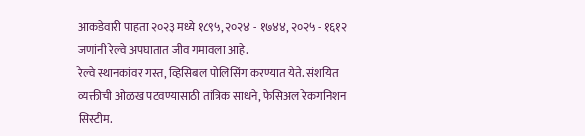आकडेवारी पाहता २०२३ मध्ये १८९५, २०२४ - १७४४, २०२५ - १६१२ जणांनी रेल्वे अपघातात जीव गमावला आहे.
रेल्वे स्थानकांवर गस्त, व्हिसिबल पोलिसिंग करण्यात येते. संशयित व्यक्तीची ओळख पटवण्यासाठी तांत्रिक साधने, फेसिअल रेकगनिशन सिस्टीम.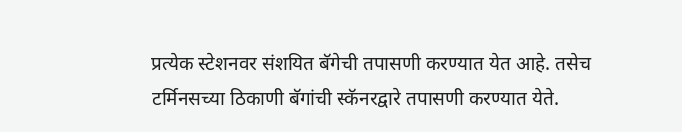प्रत्येक स्टेशनवर संशयित बॅगेची तपासणी करण्यात येत आहे. तसेच टर्मिनसच्या ठिकाणी बॅगांची स्कॅनरद्वारे तपासणी करण्यात येते.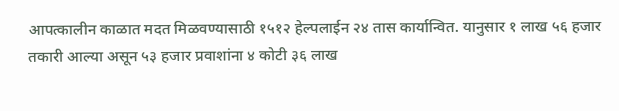आपत्कालीन काळात मदत मिळवण्यासाठी १५१२ हेल्पलाईन २४ तास कार्यान्वित. यानुसार १ लाख ५६ हजार तकारी आल्या असून ५३ हजार प्रवाशांना ४ कोटी ३६ लाख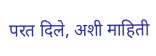परत दिले, अशी माहिती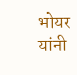भोयर यांनी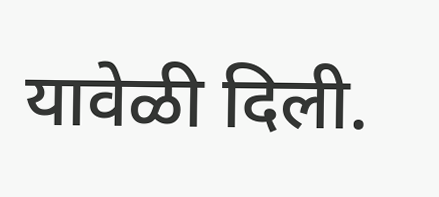यावेळी दिली.